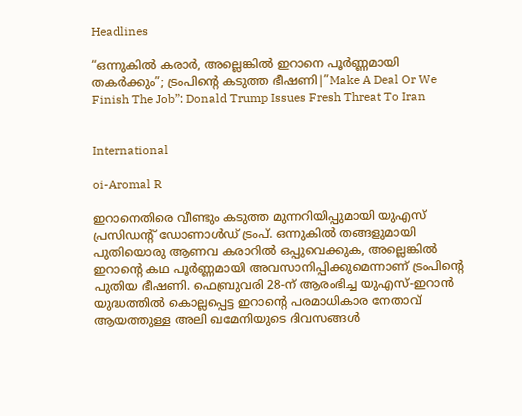Headlines

“ഒന്നുകിൽ കരാർ, അല്ലെങ്കിൽ ഇറാനെ പൂർണ്ണമായി തകർക്കും”; ട്രംപിന്റെ കടുത്ത ഭീഷണി|”Make A Deal Or We Finish The Job”: Donald Trump Issues Fresh Threat To Iran


International

oi-Aromal R

ഇറാനെതിരെ വീണ്ടും കടുത്ത മുന്നറിയിപ്പുമായി യുഎസ് പ്രസിഡന്റ് ഡോണാൾഡ് ട്രംപ്. ഒന്നുകിൽ തങ്ങളുമായി പുതിയൊരു ആണവ കരാറിൽ ഒപ്പുവെക്കുക, അല്ലെങ്കിൽ ഇറാന്റെ കഥ പൂർണ്ണമായി അവസാനിപ്പിക്കുമെന്നാണ് ട്രംപിന്റെ പുതിയ ഭീഷണി. ഫെബ്രുവരി 28-ന് ആരംഭിച്ച യുഎസ്-ഇറാൻ യുദ്ധത്തിൽ കൊല്ലപ്പെട്ട ഇറാന്റെ പരമാധികാര നേതാവ് ആയത്തുള്ള അലി ഖമേനിയുടെ ദിവസങ്ങൾ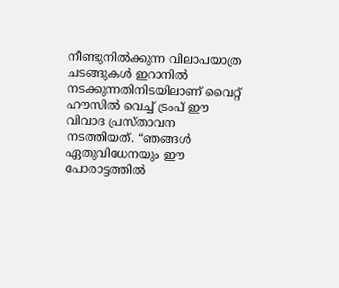നീണ്ടുനിൽക്കുന്ന വിലാപയാത്ര ചടങ്ങുകൾ ഇറാനിൽ നടക്കുന്നതിനിടയിലാണ് വൈറ്റ് ഹൗസിൽ വെച്ച് ട്രംപ് ഈ വിവാദ പ്രസ്താവന നടത്തിയത്. “ഞങ്ങൾ ഏതുവിധേനയും ഈ പോരാട്ടത്തിൽ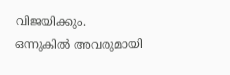വിജയിക്കും. ഒന്നുകിൽ അവരുമായി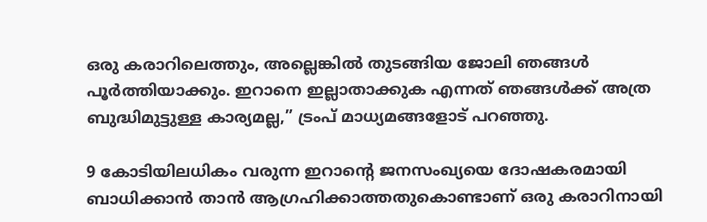ഒരു കരാറിലെത്തും, അല്ലെങ്കിൽ തുടങ്ങിയ ജോലി ഞങ്ങൾ പൂർത്തിയാക്കും. ഇറാനെ ഇല്ലാതാക്കുക എന്നത് ഞങ്ങൾക്ക് അത്ര ബുദ്ധിമുട്ടുള്ള കാര്യമല്ല,” ട്രംപ് മാധ്യമങ്ങളോട് പറഞ്ഞു.

9 കോടിയിലധികം വരുന്ന ഇറാന്റെ ജനസംഖ്യയെ ദോഷകരമായി ബാധിക്കാൻ താൻ ആഗ്രഹിക്കാത്തതുകൊണ്ടാണ് ഒരു കരാറിനായി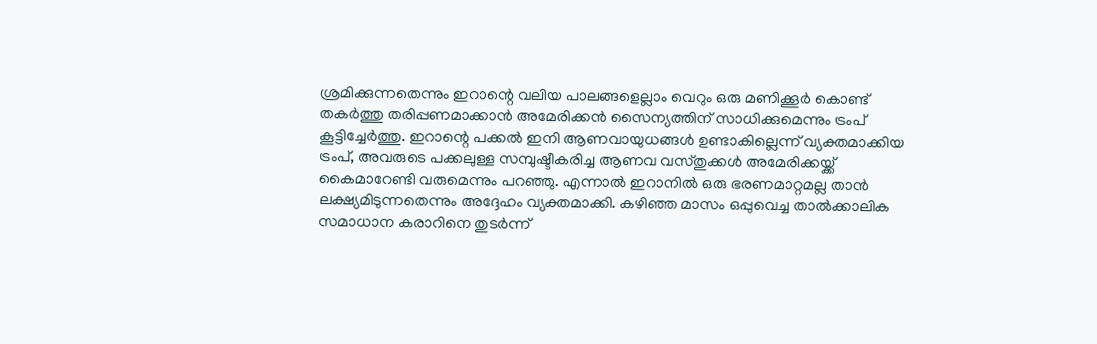ശ്രമിക്കുന്നതെന്നും ഇറാന്റെ വലിയ പാലങ്ങളെല്ലാം വെറും ഒരു മണിക്കൂർ കൊണ്ട് തകർത്തു തരിപ്പണമാക്കാൻ അമേരിക്കൻ സൈന്യത്തിന് സാധിക്കുമെന്നും ട്രംപ് കൂട്ടിച്ചേർത്തു. ഇറാന്റെ പക്കൽ ഇനി ആണവായുധങ്ങൾ ഉണ്ടാകില്ലെന്ന് വ്യക്തമാക്കിയ ട്രംപ്, അവരുടെ പക്കലുള്ള സമ്പുഷ്ടീകരിച്ച ആണവ വസ്തുക്കൾ അമേരിക്കയ്ക്ക് കൈമാറേണ്ടി വരുമെന്നും പറഞ്ഞു. എന്നാൽ ഇറാനിൽ ഒരു ഭരണമാറ്റമല്ല താൻ ലക്ഷ്യമിടുന്നതെന്നും അദ്ദേഹം വ്യക്തമാക്കി. കഴിഞ്ഞ മാസം ഒപ്പുവെച്ച താൽക്കാലിക സമാധാന കരാറിനെ തുടർന്ന്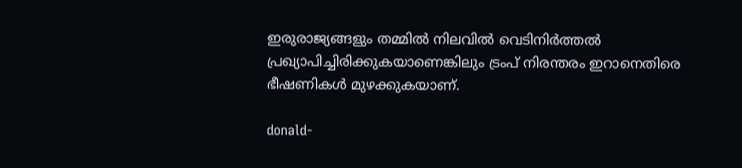ഇരുരാജ്യങ്ങളും തമ്മിൽ നിലവിൽ വെടിനിർത്തൽ പ്രഖ്യാപിച്ചിരിക്കുകയാണെങ്കിലും ട്രംപ് നിരന്തരം ഇറാനെതിരെ ഭീഷണികൾ മുഴക്കുകയാണ്.

donald-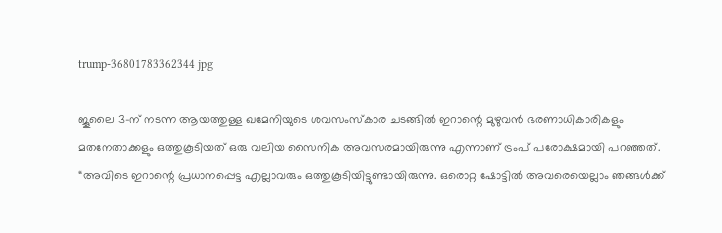trump-36801783362344 jpg

ജൂലൈ 3-ന് നടന്ന ആയത്തുള്ള ഖമേനിയുടെ ശവസംസ്കാര ചടങ്ങിൽ ഇറാന്റെ മുഴുവൻ ഭരണാധികാരികളും മതനേതാക്കളും ഒത്തുകൂടിയത് ഒരു വലിയ സൈനിക അവസരമായിരുന്നു എന്നാണ് ട്രംപ് പരോക്ഷമായി പറഞ്ഞത്. “അവിടെ ഇറാന്റെ പ്രധാനപ്പെട്ട എല്ലാവരും ഒത്തുകൂടിയിട്ടുണ്ടായിരുന്നു. ഒരൊറ്റ ഷോട്ടിൽ അവരെയെല്ലാം ഞങ്ങൾക്ക്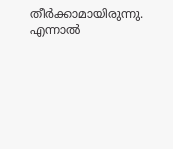തീർക്കാമായിരുന്നു. എന്നാൽ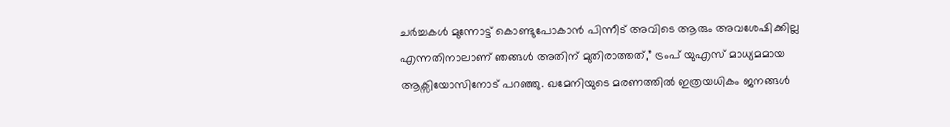ചർച്ചകൾ മുന്നോട്ട് കൊണ്ടുപോകാൻ പിന്നീട് അവിടെ ആരും അവശേഷിക്കില്ല എന്നതിനാലാണ് ഞങ്ങൾ അതിന് മുതിരാത്തത്,” ട്രംപ് യുഎസ് മാധ്യമമായ ആക്സിയോസിനോട് പറഞ്ഞു. ഖമേനിയുടെ മരണത്തിൽ ഇത്രയധികം ജനങ്ങൾ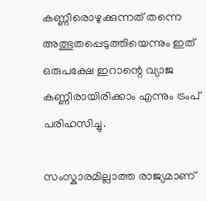കണ്ണീരൊഴുക്കുന്നത് തന്നെ അത്ഭുതപ്പെടുത്തിയെന്നും ഇത് ഒരുപക്ഷേ ഇറാന്റെ വ്യാജ കണ്ണീരായിരിക്കാം എന്നും ട്രംപ് പരിഹസിച്ചു.

സംസ്കാരമില്ലാത്ത രാജ്യമാണ്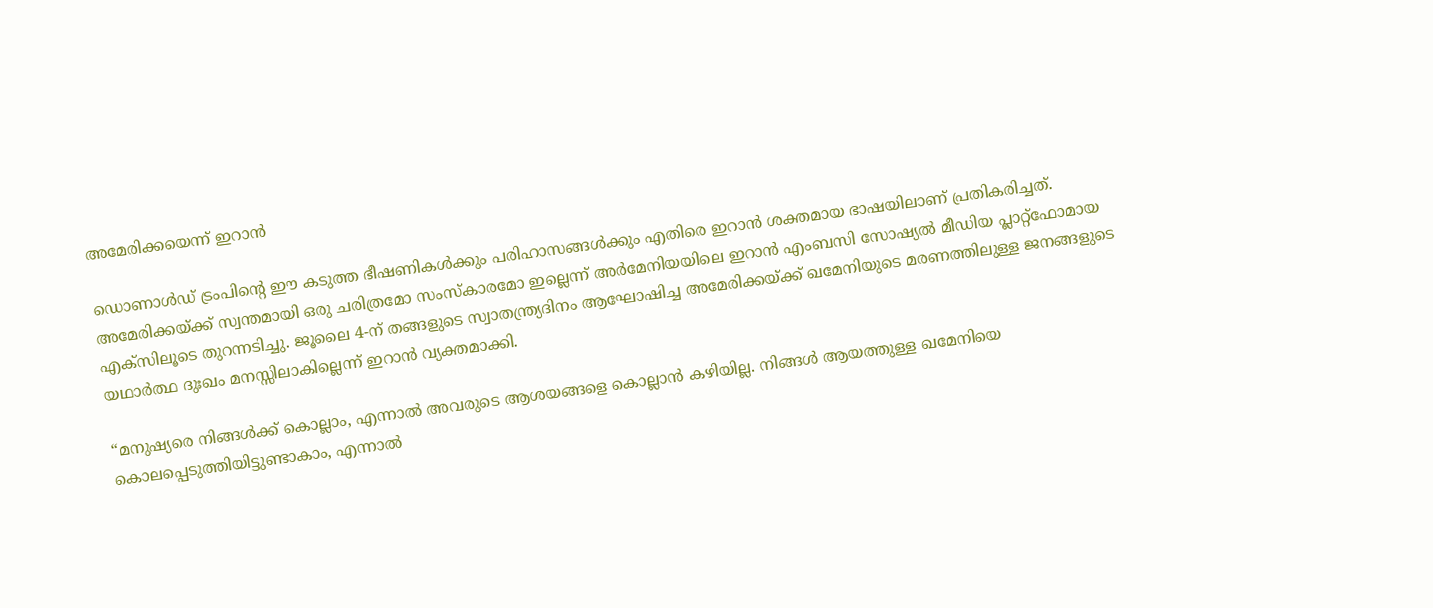അമേരിക്കയെന്ന് ഇറാൻ

ഡൊണാൾഡ് ട്രംപിന്റെ ഈ കടുത്ത ഭീഷണികൾക്കും പരിഹാസങ്ങൾക്കും എതിരെ ഇറാൻ ശക്തമായ ഭാഷയിലാണ് പ്രതികരിച്ചത്. അമേരിക്കയ്ക്ക് സ്വന്തമായി ഒരു ചരിത്രമോ സംസ്കാരമോ ഇല്ലെന്ന് അർമേനിയയിലെ ഇറാൻ എംബസി സോഷ്യൽ മീഡിയ പ്ലാറ്റ്‌ഫോമായ എക്സിലൂടെ തുറന്നടിച്ചു. ജൂലൈ 4-ന് തങ്ങളുടെ സ്വാതന്ത്ര്യദിനം ആഘോഷിച്ച അമേരിക്കയ്ക്ക് ഖമേനിയുടെ മരണത്തിലുള്ള ജനങ്ങളുടെ യഥാർത്ഥ ദുഃഖം മനസ്സിലാകില്ലെന്ന് ഇറാൻ വ്യക്തമാക്കി.

“മനുഷ്യരെ നിങ്ങൾക്ക് കൊല്ലാം, എന്നാൽ അവരുടെ ആശയങ്ങളെ കൊല്ലാൻ കഴിയില്ല. നിങ്ങൾ ആയത്തുള്ള ഖമേനിയെ കൊലപ്പെടുത്തിയിട്ടുണ്ടാകാം, എന്നാൽ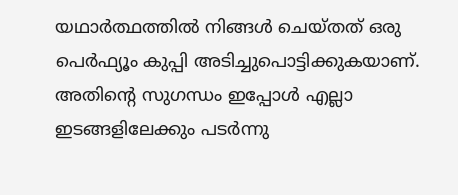യഥാർത്ഥത്തിൽ നിങ്ങൾ ചെയ്തത് ഒരു പെർഫ്യൂം കുപ്പി അടിച്ചുപൊട്ടിക്കുകയാണ്. അതിന്റെ സുഗന്ധം ഇപ്പോൾ എല്ലാ ഇടങ്ങളിലേക്കും പടർന്നു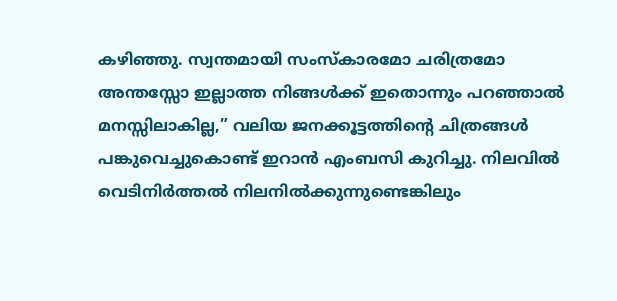കഴിഞ്ഞു. സ്വന്തമായി സംസ്കാരമോ ചരിത്രമോ അന്തസ്സോ ഇല്ലാത്ത നിങ്ങൾക്ക് ഇതൊന്നും പറഞ്ഞാൽ മനസ്സിലാകില്ല,” വലിയ ജനക്കൂട്ടത്തിന്റെ ചിത്രങ്ങൾ പങ്കുവെച്ചുകൊണ്ട് ഇറാൻ എംബസി കുറിച്ചു. നിലവിൽ വെടിനിർത്തൽ നിലനിൽക്കുന്നുണ്ടെങ്കിലും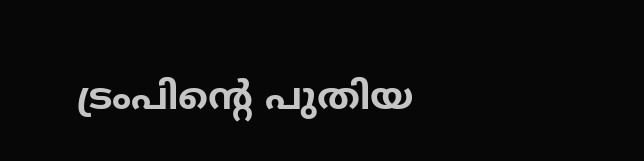ട്രംപിന്റെ പുതിയ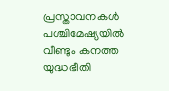പ്രസ്താവനകൾ പശ്ചിമേഷ്യയിൽ വീണ്ടും കനത്ത യുദ്ധഭീതി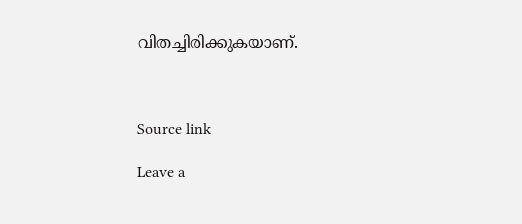വിതച്ചിരിക്കുകയാണ്.



Source link

Leave a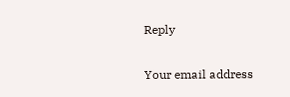Reply

Your email address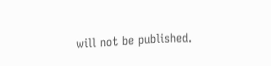will not be published.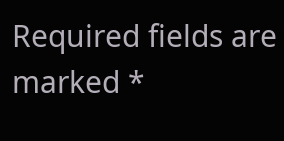Required fields are marked *